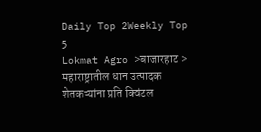Daily Top 2Weekly Top 5
Lokmat Agro >बाजारहाट > महाराष्ट्रातील धान उत्पादक शेतकऱ्यांना प्रति क्विंटल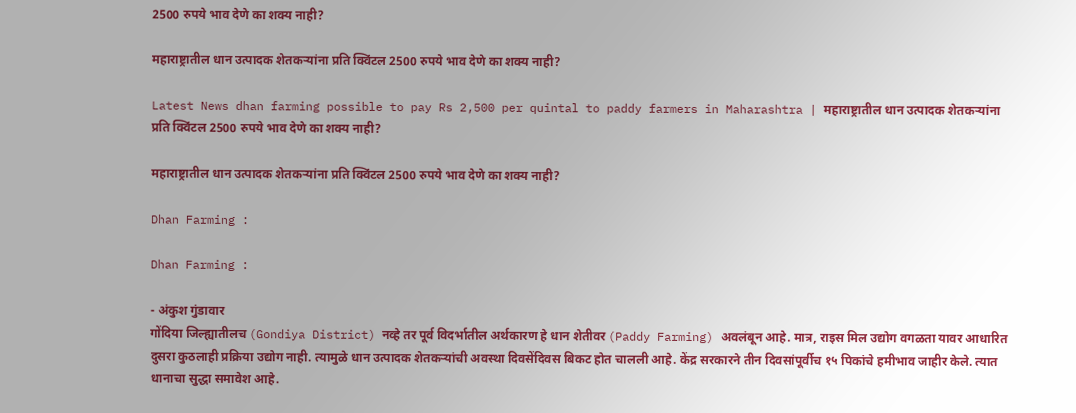2500 रुपये भाव देणे का शक्य नाही?

महाराष्ट्रातील धान उत्पादक शेतकऱ्यांना प्रति क्विंटल 2500 रुपये भाव देणे का शक्य नाही?

Latest News dhan farming possible to pay Rs 2,500 per quintal to paddy farmers in Maharashtra | महाराष्ट्रातील धान उत्पादक शेतकऱ्यांना प्रति क्विंटल 2500 रुपये भाव देणे का शक्य नाही?

महाराष्ट्रातील धान उत्पादक शेतकऱ्यांना प्रति क्विंटल 2500 रुपये भाव देणे का शक्य नाही?

Dhan Farming :

Dhan Farming :

- अंकुश गुंडावार
गोंदिया जिल्ह्यातीलच (Gondiya District) नव्हे तर पूर्व विदर्भातील अर्थकारण हे धान शेतीवर (Paddy Farming) अवलंबून आहे. मात्र, राइस मिल उद्योग वगळता यावर आधारित दुसरा कुठलाही प्रक्रिया उद्योग नाही. त्यामुळे धान उत्पादक शेतकऱ्यांची अवस्था दिवसेंदिवस बिकट होत चालली आहे. केंद्र सरकारने तीन दिवसांपूर्वीच १५ पिकांचे हमीभाव जाहीर केले. त्यात धानाचा सुद्धा समावेश आहे.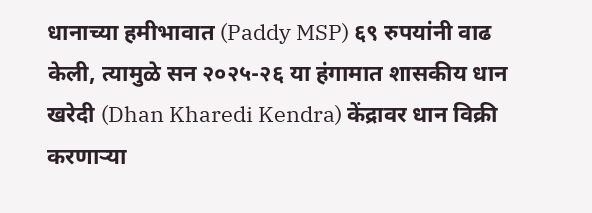धानाच्या हमीभावात (Paddy MSP) ६९ रुपयांनी वाढ केली, त्यामुळे सन २०२५-२६ या हंगामात शासकीय धान खरेदी (Dhan Kharedi Kendra) केंद्रावर धान विक्री करणाऱ्या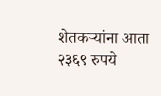शेतकऱ्यांना आता २३६९ रुपये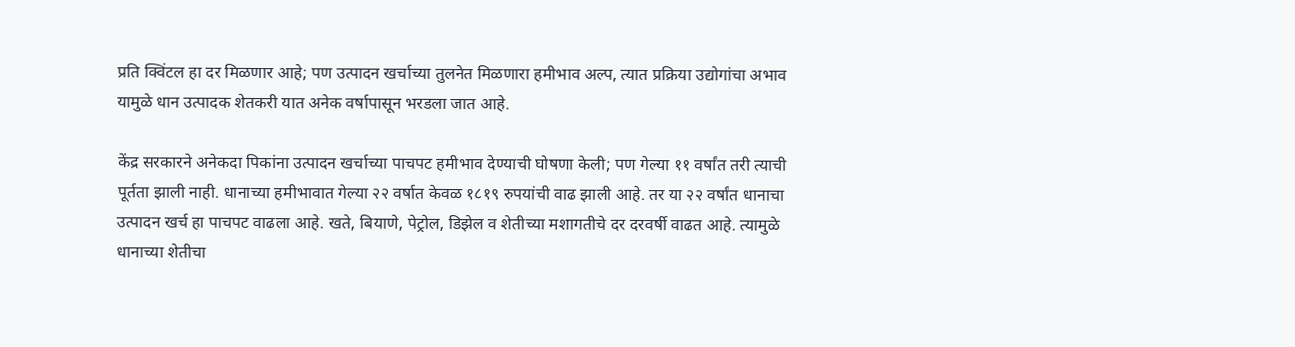प्रति क्विंटल हा दर मिळणार आहे; पण उत्पादन खर्चाच्या तुलनेत मिळणारा हमीभाव अल्प, त्यात प्रक्रिया उद्योगांचा अभाव यामुळे धान उत्पादक शेतकरी यात अनेक वर्षापासून भरडला जात आहे.

केंद्र सरकारने अनेकदा पिकांना उत्पादन खर्चाच्या पाचपट हमीभाव देण्याची घोषणा केली; पण गेल्या ११ वर्षांत तरी त्याची पूर्तता झाली नाही. धानाच्या हमीभावात गेल्या २२ वर्षात केवळ १८१९ रुपयांची वाढ झाली आहे. तर या २२ वर्षांत धानाचा उत्पादन खर्च हा पाचपट वाढला आहे. खते, बियाणे, पेट्रोल, डिझेल व शेतीच्या मशागतीचे दर दरवर्षी वाढत आहे. त्यामुळे धानाच्या शेतीचा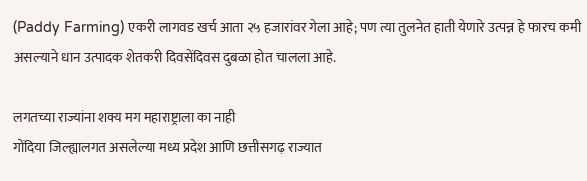(Paddy Farming) एकरी लागवड खर्च आता २५ हजारांवर गेला आहे; पण त्या तुलनेत हाती येणारे उत्पन्न हे फारच कमी असल्याने धान उत्पादक शेतकरी दिवसेंदिवस दुबळा होत चालला आहे.

लगतच्या राज्यांना शक्य मग महाराष्ट्राला का नाही
गोंदिया जिल्ह्यालगत असलेल्या मध्य प्रदेश आणि छत्तीसगढ़ राज्यात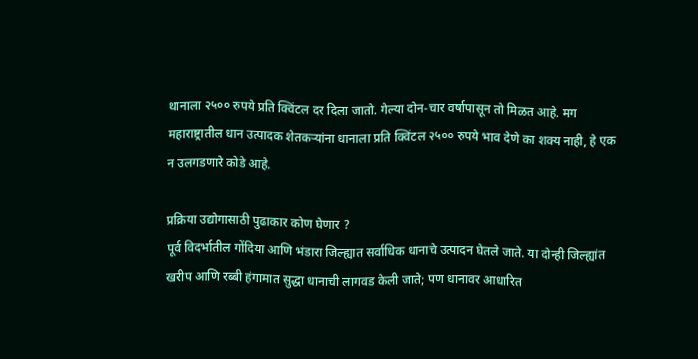थानाला २५०० रुपये प्रति क्विंटल दर दिला जातो. गेल्या दोन-चार वर्षापासून तो मिळत आहे. मग महाराष्ट्रातील धान उत्पादक शेतकऱ्यांना धानाला प्रति क्विंटल २५०० रुपये भाव देणे का शक्य नाही, हे एक न उलगडणारे कोडे आहे.

प्रक्रिया उद्योगासाठी पुढाकार कोण घेणार ?
पूर्व विदर्भातील गोंदिया आणि भंडारा जिल्ह्यात सर्वाधिक धानाचे उत्पादन घेतले जाते. या दोन्ही जिल्ह्यांत खरीप आणि रब्बी हंगामात सुद्धा धानाची लागवड केली जाते; पण धानावर आधारित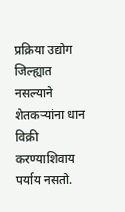प्रक्रिया उद्योग जिल्ह्यात नसल्याने शेतकऱ्यांना धान विक्री करण्याशिवाय पर्याय नसतो.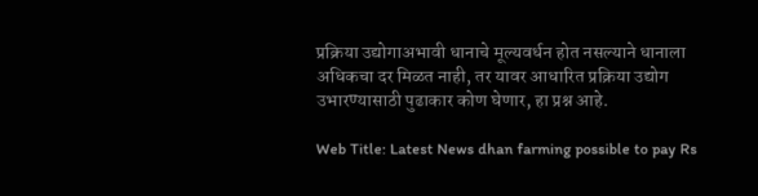प्रक्रिया उद्योगाअभावी धानाचे मूल्यवर्धन होत नसल्याने धानाला अधिकचा दर मिळत नाही, तर यावर आधारित प्रक्रिया उद्योग उभारण्यासाठी पुढाकार कोण घेणार, हा प्रश्न आहे.

Web Title: Latest News dhan farming possible to pay Rs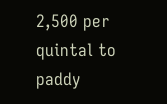2,500 per quintal to paddy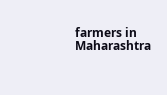farmers in Maharashtra